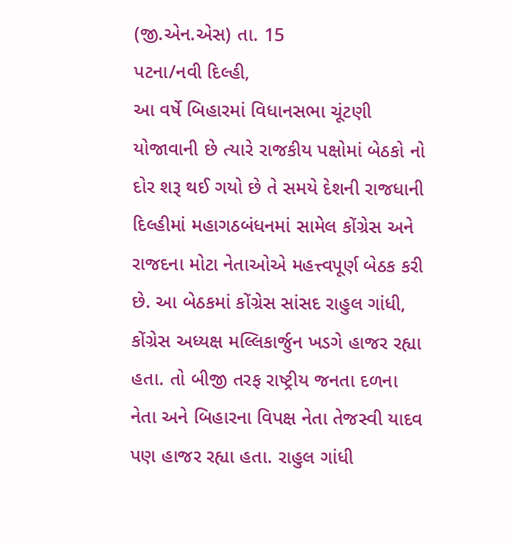(જી.એન.એસ) તા. 15
પટના/નવી દિલ્હી,
આ વર્ષે બિહારમાં વિધાનસભા ચૂંટણી યોજાવાની છે ત્યારે રાજકીય પક્ષોમાં બેઠકો નો દોર શરૂ થઈ ગયો છે તે સમયે દેશની રાજધાની દિલ્હીમાં મહાગઠબંધનમાં સામેલ કોંગ્રેસ અને રાજદના મોટા નેતાઓએ મહત્ત્વપૂર્ણ બેઠક કરી છે. આ બેઠકમાં કોંગ્રેસ સાંસદ રાહુલ ગાંધી, કોંગ્રેસ અધ્યક્ષ મલ્લિકાર્જુન ખડગે હાજર રહ્યા હતા. તો બીજી તરફ રાષ્ટ્રીય જનતા દળના નેતા અને બિહારના વિપક્ષ નેતા તેજસ્વી યાદવ પણ હાજર રહ્યા હતા. રાહુલ ગાંધી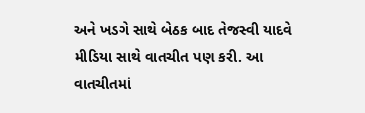અને ખડગે સાથે બેઠક બાદ તેજસ્વી યાદવે મીડિયા સાથે વાતચીત પણ કરી. આ વાતચીતમાં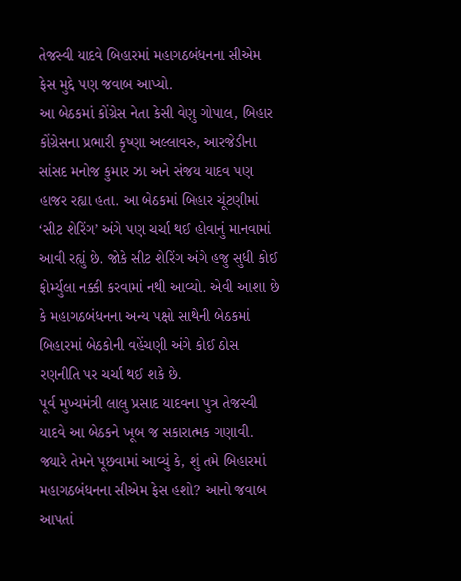તેજસ્વી યાદવે બિહારમાં મહાગઠબંધનના સીએમ ફેસ મુદ્દે પણ જવાબ આપ્યો.
આ બેઠકમાં કોંગ્રેસ નેતા કેસી વેણુ ગોપાલ, બિહાર કોંગ્રેસના પ્રભારી કૃષ્ણા અલ્લાવરુ, આરજેડીના સાંસદ મનોજ કુમાર ઝા અને સંજય યાદવ પણ હાજર રહ્યા હતા. આ બેઠકમાં બિહાર ચૂંટણીમાં ‘સીટ શેરિંગ’ અંગે પણ ચર્ચા થઈ હોવાનું માનવામાં આવી રહ્યું છે. જોકે સીટ શેરિંગ અંગે હજુ સુધી કોઈ ફોર્મ્યુલા નક્કી કરવામાં નથી આવ્યો. એવી આશા છે કે મહાગઠબંધનના અન્ય પક્ષો સાથેની બેઠકમાં બિહારમાં બેઠકોની વહેંચણી અંગે કોઈ ઠોસ રણનીતિ પર ચર્ચા થઈ શકે છે.
પૂર્વ મુખ્યમંત્રી લાલુ પ્રસાદ યાદવના પુત્ર તેજસ્વી યાદવે આ બેઠકને ખૂબ જ સકારાત્મક ગણાવી. જ્યારે તેમને પૂછવામાં આવ્યું કે, શું તમે બિહારમાં મહાગઠબંધનના સીએમ ફેસ હશો? આનો જવાબ આપતાં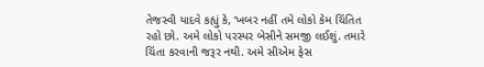તેજસ્વી યાદવે કહ્યું કે, ‘ખબર નહીં તમે લોકો કેમ ચિંતિત રહો છો. અમે લોકો પરસ્પર બેસીને સમજી લઈશું. તમારે ચિંતા કરવાની જરૂર નથી. અમે સીએમ ફેસ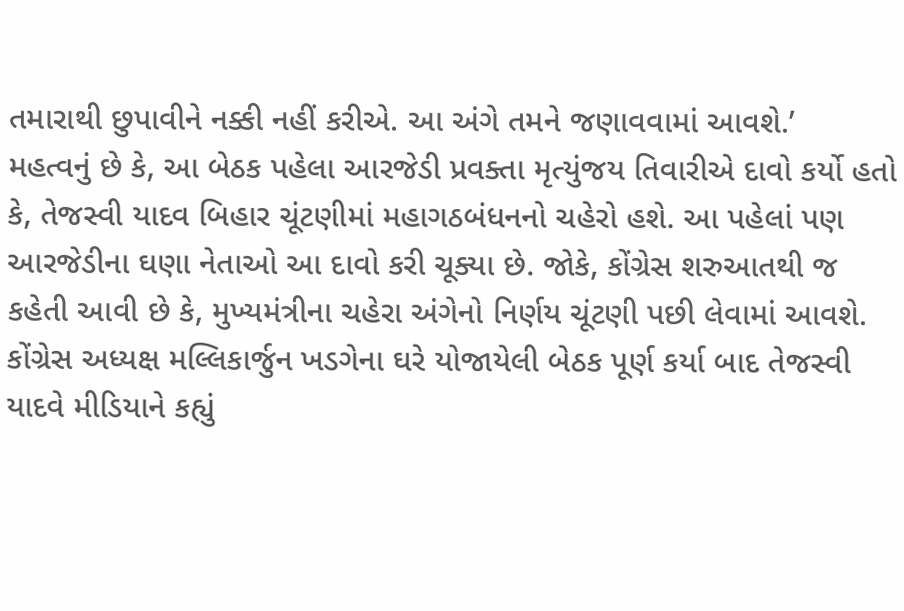તમારાથી છુપાવીને નક્કી નહીં કરીએ. આ અંગે તમને જણાવવામાં આવશે.’
મહત્વનું છે કે, આ બેઠક પહેલા આરજેડી પ્રવક્તા મૃત્યુંજય તિવારીએ દાવો કર્યો હતો કે, તેજસ્વી યાદવ બિહાર ચૂંટણીમાં મહાગઠબંધનનો ચહેરો હશે. આ પહેલાં પણ આરજેડીના ઘણા નેતાઓ આ દાવો કરી ચૂક્યા છે. જોકે, કોંગ્રેસ શરુઆતથી જ કહેતી આવી છે કે, મુખ્યમંત્રીના ચહેરા અંગેનો નિર્ણય ચૂંટણી પછી લેવામાં આવશે.
કોંગ્રેસ અધ્યક્ષ મલ્લિકાર્જુન ખડગેના ઘરે યોજાયેલી બેઠક પૂર્ણ કર્યા બાદ તેજસ્વી યાદવે મીડિયાને કહ્યું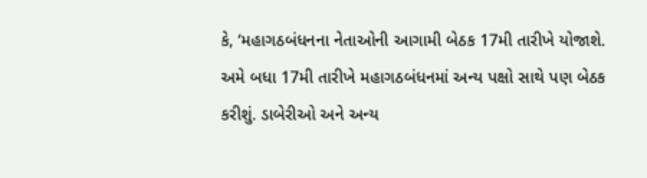કે, ‘મહાગઠબંધનના નેતાઓની આગામી બેઠક 17મી તારીખે યોજાશે. અમે બધા 17મી તારીખે મહાગઠબંધનમાં અન્ય પક્ષો સાથે પણ બેઠક કરીશું. ડાબેરીઓ અને અન્ય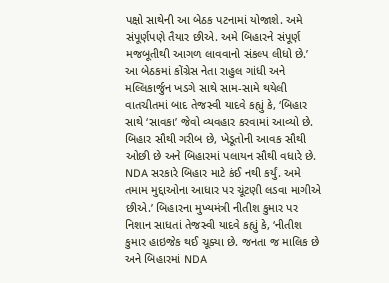પક્ષો સાથેની આ બેઠક પટનામાં યોજાશે. અમે સંપૂર્ણપણે તૈયાર છીએ. અમે બિહારને સંપૂર્ણ મજબૂતીથી આગળ લાવવાનો સંકલ્પ લીધો છે.’
આ બેઠકમાં કોંગ્રેસ નેતા રાહુલ ગાંધી અને મલ્લિકાર્જુન ખડગે સાથે સામ-સામે થયેલી વાતચીતમાં બાદ તેજસ્વી યાદવે કહ્યું કે, ‘બિહાર સાથે ‘સાવકા’ જેવો વ્યવહાર કરવામાં આવ્યો છે. બિહાર સૌથી ગરીબ છે, ખેડૂતોની આવક સૌથી ઓછી છે અને બિહારમાં પલાયન સૌથી વધારે છે. NDA સરકારે બિહાર માટે કંઈ નથી કર્યું. અમે તમામ મુદ્દાઓના આધાર પર ચૂંટણી લડવા માગીએ છીએ.’ બિહારના મુખ્યમંત્રી નીતીશ કુમાર પર નિશાન સાધતાં તેજસ્વી યાદવે કહ્યું કે, ‘નીતીશ કુમાર હાઇજેક થઈ ચૂક્યા છે. જનતા જ માલિક છે અને બિહારમાં NDA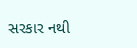સરકાર નથી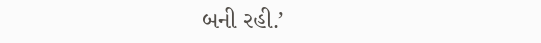બની રહી.’